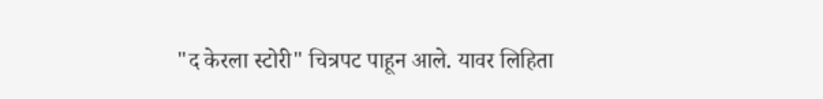"द केरला स्टोरी" चित्रपट पाहून आले. यावर लिहिता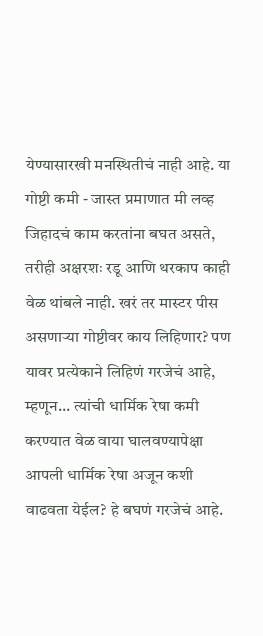येण्यासारखी मनस्थितीचं नाही आहे. या गोष्टी कमी - जास्त प्रमाणात मी लव्ह जिहादचं काम करतांना बघत असते, तरीही अक्षरशः रडू आणि थरकाप काही वेळ थांबले नाही. खरं तर मास्टर पीस असणाऱ्या गोष्टीवर काय लिहिणार? पण यावर प्रत्येकाने लिहिणं गरजेचं आहे, म्हणून... त्यांची धार्मिक रेषा कमी करण्यात वेळ वाया घालवण्यापेक्षा आपली धार्मिक रेषा अजून कशी वाढवता येईल? हे बघणं गरजेचं आहे.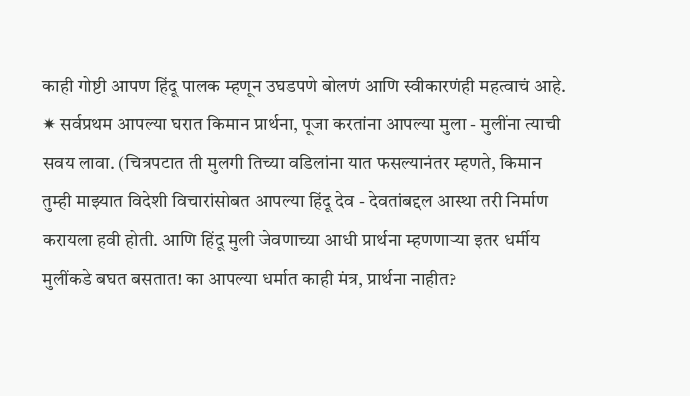काही गोष्टी आपण हिंदू पालक म्हणून उघडपणे बोलणं आणि स्वीकारणंही महत्वाचं आहे.
✷ सर्वप्रथम आपल्या घरात किमान प्रार्थना, पूजा करतांना आपल्या मुला - मुलींना त्याची सवय लावा. (चित्रपटात ती मुलगी तिच्या वडिलांना यात फसल्यानंतर म्हणते, किमान तुम्ही माझ्यात विदेशी विचारांसोबत आपल्या हिंदू देव - देवतांबद्दल आस्था तरी निर्माण करायला हवी होती. आणि हिंदू मुली जेवणाच्या आधी प्रार्थना म्हणणाऱ्या इतर धर्मीय मुलींकडे बघत बसतात! का आपल्या धर्मात काही मंत्र, प्रार्थना नाहीत?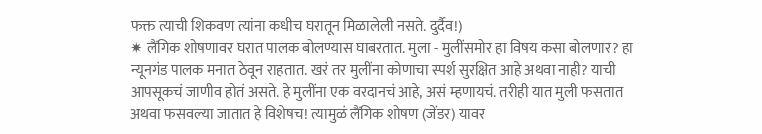फक्त त्याची शिकवण त्यांना कधीच घरातून मिळालेली नसते. दुर्दैव!)
✷ लैंगिक शोषणावर घरात पालक बोलण्यास घाबरतात. मुला - मुलींसमोर हा विषय कसा बोलणार? हा न्यूनगंड पालक मनात ठेवून राहतात. खरं तर मुलींना कोणाचा स्पर्श सुरक्षित आहे अथवा नाही? याची आपसूकचं जाणीव होतं असते. हे मुलींना एक वरदानचं आहे, असं म्हणायचं. तरीही यात मुली फसतात अथवा फसवल्या जातात हे विशेषच! त्यामुळं लैंगिक शोषण (जेंडर) यावर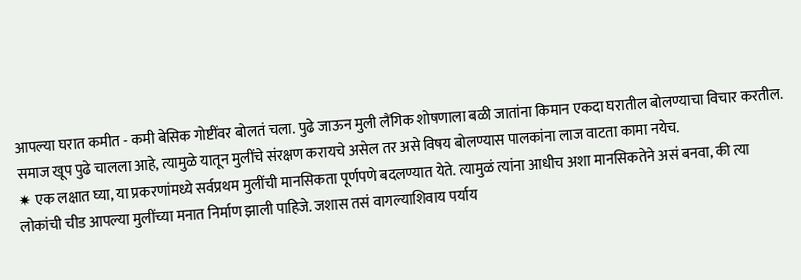आपल्या घरात कमीत - कमी बेसिक गोष्टींवर बोलतं चला. पुढे जाऊन मुली लैंगिक शोषणाला बळी जातांना किमान एकदा घरातील बोलण्याचा विचार करतील. समाज खूप पुढे चालला आहे, त्यामुळे यातून मुलींचे संरक्षण करायचे असेल तर असे विषय बोलण्यास पालकांना लाज वाटता कामा नयेच.
✷ एक लक्षात घ्या, या प्रकरणांमध्ये सर्वप्रथम मुलींची मानसिकता पूर्णपणे बदलण्यात येते. त्यामुळं त्यांना आधीच अशा मानसिकतेने असं बनवा, की त्या लोकांची चीड आपल्या मुलींच्या मनात निर्माण झाली पाहिजे. जशास तसं वागल्याशिवाय पर्याय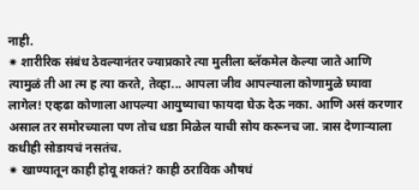नाही.
✷ शारीरिक संबंध ठेवल्यानंतर ज्याप्रकारे त्या मुलीला ब्लॅकमेल केल्या जाते आणि त्यामुळं ती आ त्म ह त्या करते, तेव्हा... आपला जीव आपल्याला कोणामुळे घ्यावा लागेल! एव्हढा कोणाला आपल्या आयुष्याचा फायदा घेऊ देऊ नका. आणि असं करणार असाल तर समोरच्याला पण तोच धडा मिळेल याची सोय करूनच जा. त्रास देणाऱ्याला कधीही सोडायचं नसतंच.
✷ खाण्यातून काही होवू शकतं? काही ठराविक औषधं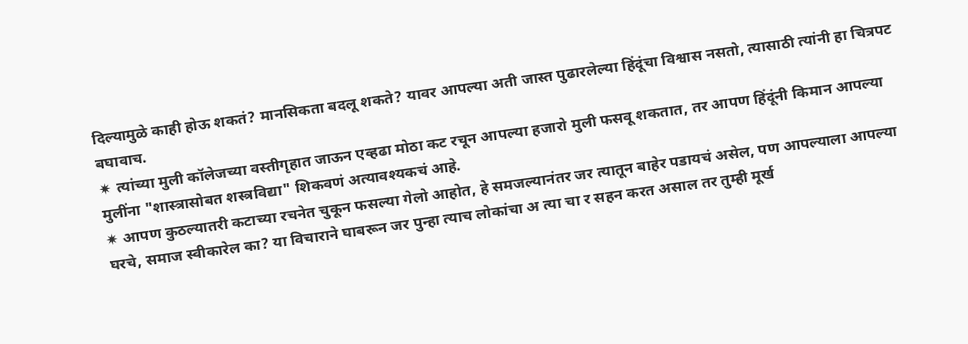दिल्यामुळे काही होऊ शकतं? मानसिकता बदलू शकते? यावर आपल्या अती जास्त पुढारलेल्या हिंदूंचा विश्वास नसतो, त्यासाठी त्यांनी हा चित्रपट बघावाच.
✷ त्यांच्या मुली कॉलेजच्या वस्तीगृहात जाऊन एव्हढा मोठा कट रचून आपल्या हजारो मुली फसवू शकतात, तर आपण हिंदूंनी किमान आपल्या मुलींना "शास्त्रासोबत शस्त्रविद्या" शिकवणं अत्यावश्यकचं आहे.
✷ आपण कुठल्यातरी कटाच्या रचनेत चुकून फसल्या गेलो आहोत, हे समजल्यानंतर जर त्यातून बाहेर पडायचं असेल, पण आपल्याला आपल्या घरचे, समाज स्वीकारेल का? या विचाराने घाबरून जर पुन्हा त्याच लोकांचा अ त्या चा र सहन करत असाल तर तुम्ही मूर्ख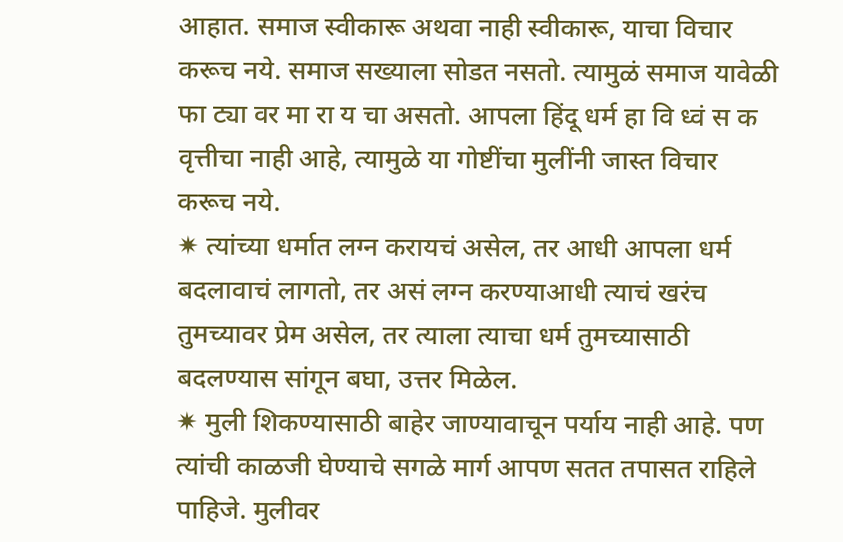आहात. समाज स्वीकारू अथवा नाही स्वीकारू, याचा विचार करूच नये. समाज सख्याला सोडत नसतो. त्यामुळं समाज यावेळी फा ट्या वर मा रा य चा असतो. आपला हिंदू धर्म हा वि ध्वं स क वृत्तीचा नाही आहे, त्यामुळे या गोष्टींचा मुलींनी जास्त विचार करूच नये.
✷ त्यांच्या धर्मात लग्न करायचं असेल, तर आधी आपला धर्म बदलावाचं लागतो, तर असं लग्न करण्याआधी त्याचं खरंच तुमच्यावर प्रेम असेल, तर त्याला त्याचा धर्म तुमच्यासाठी बदलण्यास सांगून बघा, उत्तर मिळेल.
✷ मुली शिकण्यासाठी बाहेर जाण्यावाचून पर्याय नाही आहे. पण त्यांची काळजी घेण्याचे सगळे मार्ग आपण सतत तपासत राहिले पाहिजे. मुलीवर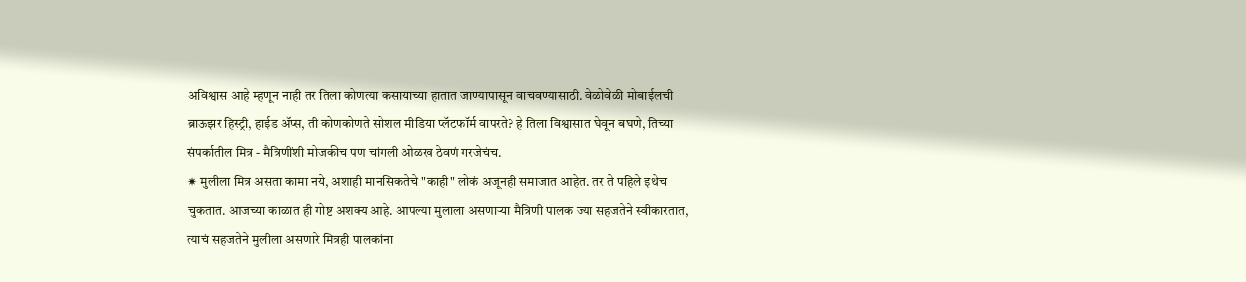अविश्वास आहे म्हणून नाही तर तिला कोणत्या कसायाच्या हातात जाण्यापासून वाचवण्यासाठी. वेळोवेळी मोबाईलची ब्राऊझर हिस्ट्री, हाईड ॲप्स, ती कोणकोणते सोशल मीडिया प्लॅटफॉर्म वापरते? हे तिला विश्वासात घेवून बघणे, तिच्या संपर्कातील मित्र - मैत्रिणींशी मोजकीच पण चांगली ओळख ठेवणं गरजेचंच.
✷ मुलीला मित्र असता कामा नये, अशाही मानसिकतेचे "काही" लोकं अजूनही समाजात आहेत. तर ते पहिले इथेच चुकतात. आजच्या काळात ही गोष्ट अशक्य आहे. आपल्या मुलाला असणाऱ्या मैत्रिणी पालक ज्या सहजतेने स्वीकारतात, त्याचं सहजतेने मुलीला असणारे मित्रही पालकांना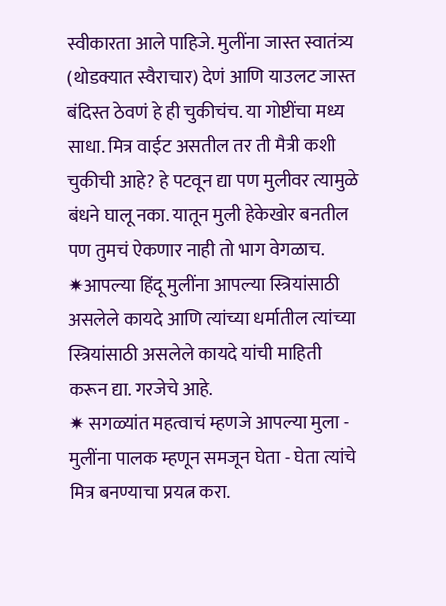स्वीकारता आले पाहिजे. मुलींना जास्त स्वातंत्र्य (थोडक्यात स्वैराचार) देणं आणि याउलट जास्त बंदिस्त ठेवणं हे ही चुकीचंच. या गोष्टींचा मध्य साधा. मित्र वाईट असतील तर ती मैत्री कशी चुकीची आहे? हे पटवून द्या पण मुलीवर त्यामुळे बंधने घालू नका. यातून मुली हेकेखोर बनतील पण तुमचं ऐकणार नाही तो भाग वेगळाच.
✷आपल्या हिंदू मुलींना आपल्या स्त्रियांसाठी असलेले कायदे आणि त्यांच्या धर्मातील त्यांच्या स्त्रियांसाठी असलेले कायदे यांची माहिती करून द्या. गरजेचे आहे.
✷ सगळ्यांत महत्वाचं म्हणजे आपल्या मुला - मुलींना पालक म्हणून समजून घेता - घेता त्यांचे मित्र बनण्याचा प्रयत्न करा.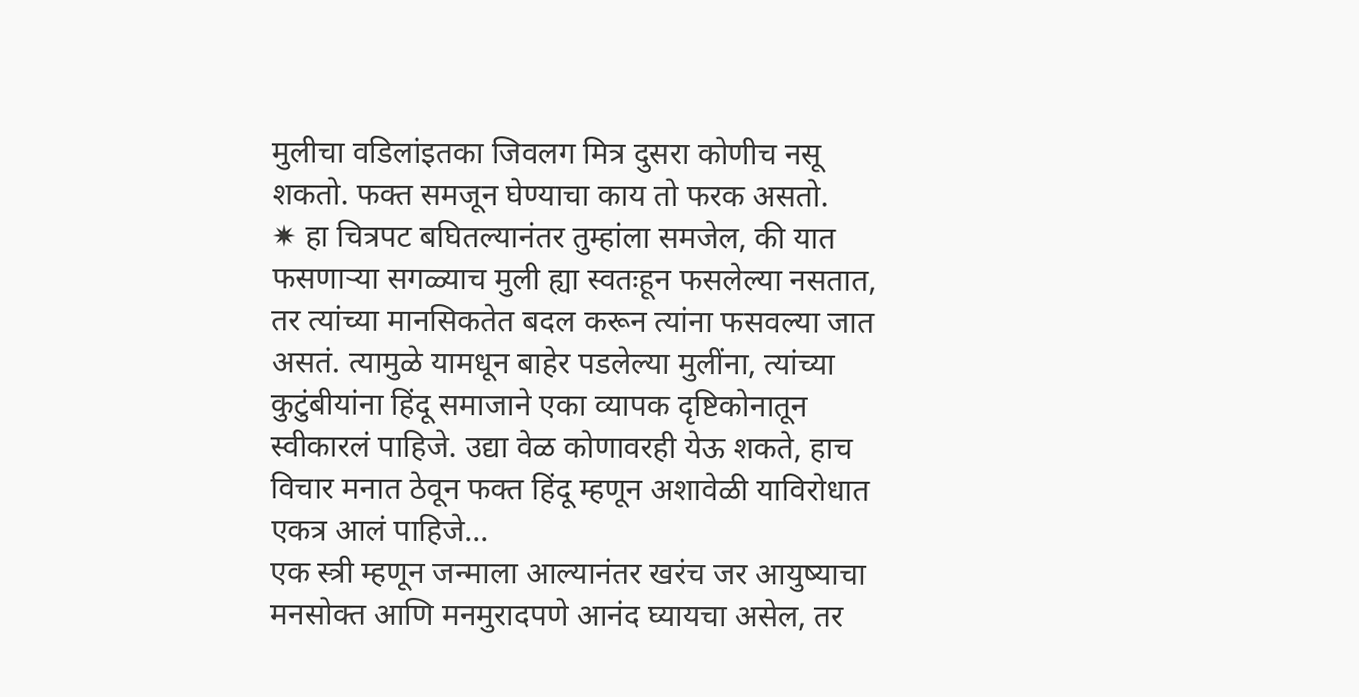मुलीचा वडिलांइतका जिवलग मित्र दुसरा कोणीच नसू शकतो. फक्त समजून घेण्याचा काय तो फरक असतो.
✷ हा चित्रपट बघितल्यानंतर तुम्हांला समजेल, की यात फसणाऱ्या सगळ्याच मुली ह्या स्वतःहून फसलेल्या नसतात, तर त्यांच्या मानसिकतेत बदल करून त्यांना फसवल्या जात असतं. त्यामुळे यामधून बाहेर पडलेल्या मुलींना, त्यांच्या कुटुंबीयांना हिंदू समाजाने एका व्यापक दृष्टिकोनातून स्वीकारलं पाहिजे. उद्या वेळ कोणावरही येऊ शकते, हाच विचार मनात ठेवून फक्त हिंदू म्हणून अशावेळी याविरोधात एकत्र आलं पाहिजे...
एक स्त्री म्हणून जन्माला आल्यानंतर खरंच जर आयुष्याचा मनसोक्त आणि मनमुरादपणे आनंद घ्यायचा असेल, तर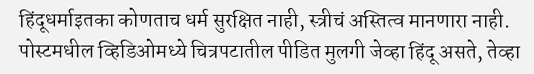हिंदूधर्माइतका कोणताच धर्म सुरक्षित नाही, स्त्रीचं अस्तित्व मानणारा नाही. पोस्टमधील व्हिडिओमध्ये चित्रपटातील पीडित मुलगी जेव्हा हिंदू असते, तेव्हा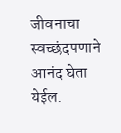जीवनाचा स्वच्छंदपणाने आनंद घेता येईल.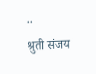..
श्रुती संजय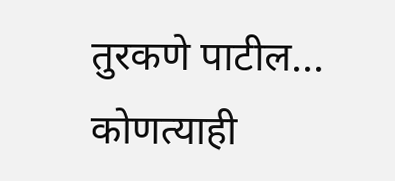तुरकणे पाटील...
कोणत्याही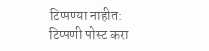टिप्पण्या नाहीत:
टिप्पणी पोस्ट करा